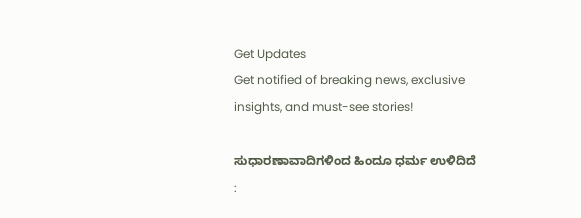Get Updates
Get notified of breaking news, exclusive insights, and must-see stories!

ಸುಧಾರಣಾವಾದಿಗಳಿಂದ ಹಿಂದೂ ಧರ್ಮ ಉಳಿದಿದೆ :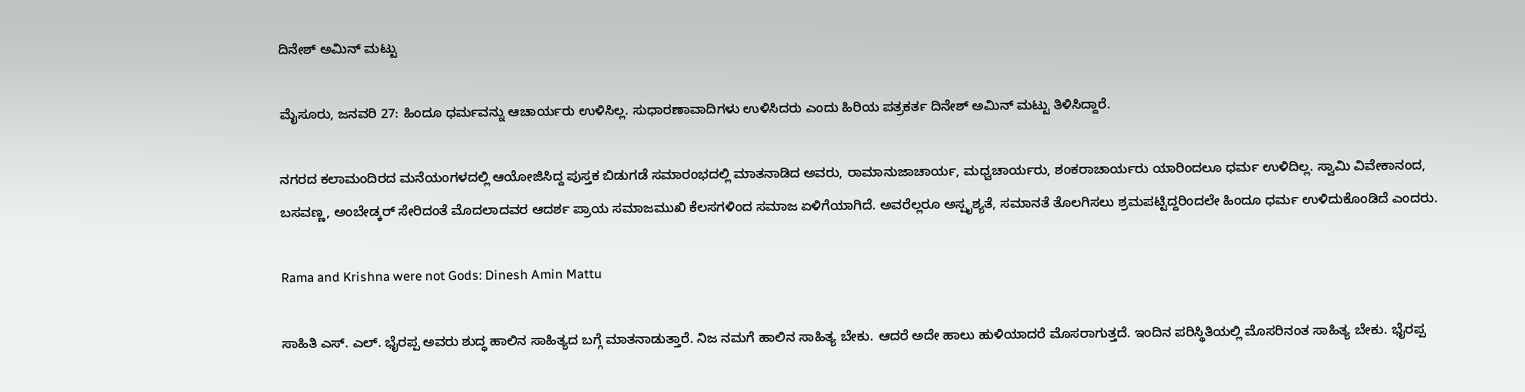ದಿನೇಶ್ ಅಮಿನ್ ಮಟ್ಟು

ಮೈಸೂರು, ಜನವರಿ 27: ಹಿಂದೂ ಧರ್ಮವನ್ನು ಆಚಾರ್ಯರು ಉಳಿಸಿಲ್ಲ. ಸುಧಾರಣಾವಾದಿಗಳು ಉಳಿಸಿದರು ಎಂದು ಹಿರಿಯ ಪತ್ರಕರ್ತ ದಿನೇಶ್ ಅಮಿನ್ ಮಟ್ಟು ತಿಳಿಸಿದ್ದಾರೆ.

ನಗರದ ಕಲಾಮಂದಿರದ ಮನೆಯಂಗಳದಲ್ಲಿ ಆಯೋಜಿಸಿದ್ದ ಪುಸ್ತಕ ಬಿಡುಗಡೆ ಸಮಾರಂಭದಲ್ಲಿ ಮಾತನಾಡಿದ ಅವರು, ರಾಮಾನುಜಾಚಾರ್ಯ, ಮಧ್ವಚಾರ್ಯರು, ಶಂಕರಾಚಾರ್ಯರು ಯಾರಿಂದಲೂ ಧರ್ಮ ಉಳಿದಿಲ್ಲ. ಸ್ವಾಮಿ ವಿವೇಕಾನಂದ, ಬಸವಣ್ಣ, ಅಂಬೇಡ್ಕರ್ ಸೇರಿದಂತೆ ಮೊದಲಾದವರ ಆದರ್ಶ ಪ್ರಾಯ ಸಮಾಜಮುಖಿ ಕೆಲಸಗಳಿಂದ ಸಮಾಜ ಏಳಿಗೆಯಾಗಿದೆ. ಅವರೆಲ್ಲರೂ ಅಸ್ಪೃಶ್ಯತೆ, ಸಮಾನತೆ ತೊಲಗಿಸಲು ಶ್ರಮಪಟ್ಟಿದ್ದರಿಂದಲೇ ಹಿಂದೂ ಧರ್ಮ ಉಳಿದುಕೊಂಡಿದೆ ಎಂದರು.

Rama and Krishna were not Gods: Dinesh Amin Mattu

ಸಾಹಿತಿ ಎಸ್. ಎಲ್. ಭೈರಪ್ಪ ಅವರು ಶುದ್ಧ ಹಾಲಿನ ಸಾಹಿತ್ಯದ ಬಗ್ಗೆ ಮಾತನಾಡುತ್ತಾರೆ. ನಿಜ ನಮಗೆ ಹಾಲಿನ ಸಾಹಿತ್ಯ ಬೇಕು. ಆದರೆ ಅದೇ ಹಾಲು ಹುಳಿಯಾದರೆ ಮೊಸರಾಗುತ್ತದೆ. ಇಂದಿನ ಪರಿಸ್ಥಿತಿಯಲ್ಲಿ ಮೊಸರಿನಂತ ಸಾಹಿತ್ಯ ಬೇಕು. ಭೈರಪ್ಪ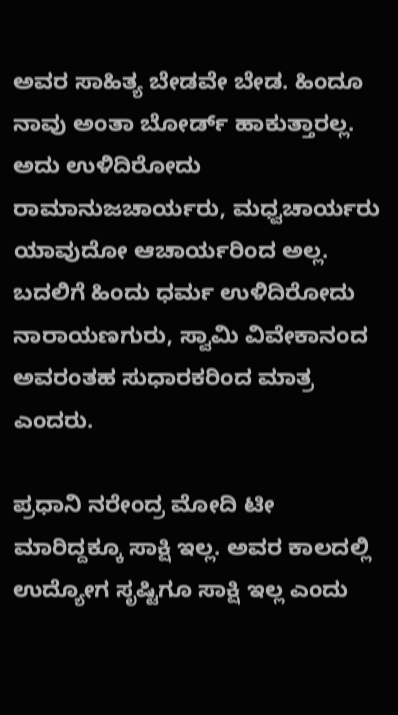ಅವರ ಸಾಹಿತ್ಯ ಬೇಡವೇ ಬೇಡ. ಹಿಂದೂ ನಾವು ಅಂತಾ ಬೋರ್ಡ್ ಹಾಕುತ್ತಾರಲ್ಲ. ಅದು ಉಳಿದಿರೋದು ರಾಮಾನುಜಚಾರ್ಯರು, ಮಧ್ವಚಾರ್ಯರು ಯಾವುದೋ ಆಚಾರ್ಯರಿಂದ ಅಲ್ಲ. ಬದಲಿಗೆ ಹಿಂದು ಧರ್ಮ ಉಳಿದಿರೋದು ನಾರಾಯಣಗುರು, ಸ್ವಾಮಿ ವಿವೇಕಾನಂದ ಅವರಂತಹ ಸುಧಾರಕರಿಂದ ಮಾತ್ರ ಎಂದರು.

ಪ್ರಧಾನಿ ನರೇಂದ್ರ ಮೋದಿ ಟೀ ಮಾರಿದ್ದಕ್ಕೂ ಸಾಕ್ಷಿ ಇಲ್ಲ. ಅವರ ಕಾಲದಲ್ಲಿ ಉದ್ಯೋಗ ಸೃಷ್ಟಿಗೂ ಸಾಕ್ಷಿ ಇಲ್ಲ ಎಂದು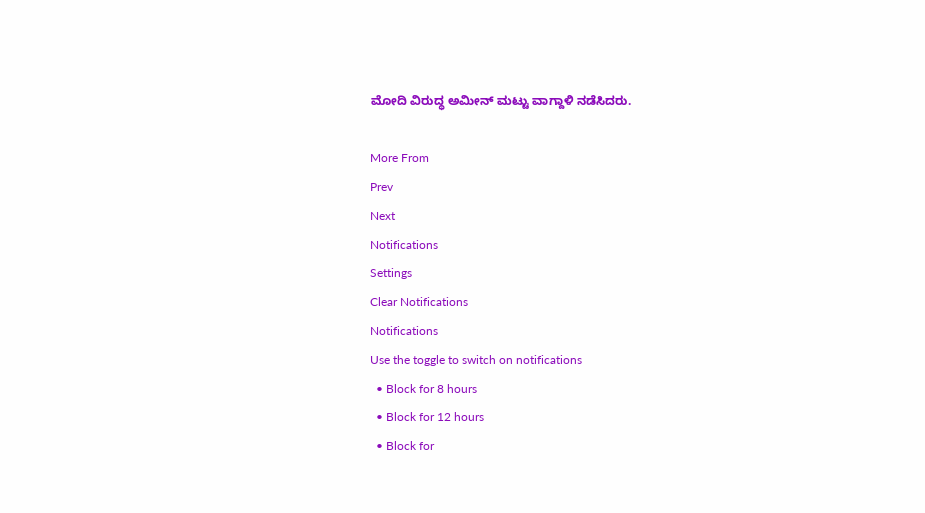ಮೋದಿ ವಿರುದ್ಧ ಅಮೀನ್ ಮಟ್ಟು ವಾಗ್ದಾಳಿ ನಡೆಸಿದರು.

More From
Prev
Next
Notifications
Settings
Clear Notifications
Notifications
Use the toggle to switch on notifications
  • Block for 8 hours
  • Block for 12 hours
  • Block for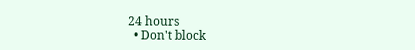24 hours
  • Don't block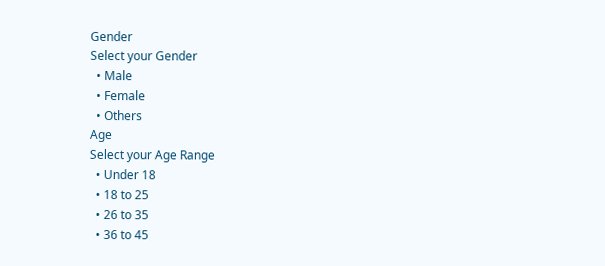Gender
Select your Gender
  • Male
  • Female
  • Others
Age
Select your Age Range
  • Under 18
  • 18 to 25
  • 26 to 35
  • 36 to 45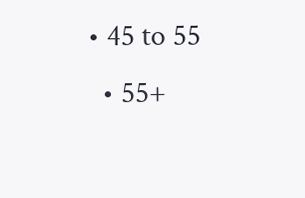• 45 to 55
  • 55+